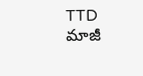TTD మాజీ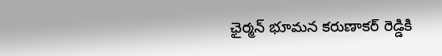ఛైర్మన్ భూమన కరుణాకర్ రెడ్డికి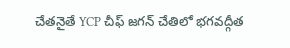చేతనైతే YCP చీఫ్ జగన్ చేతిలో భగవద్గీత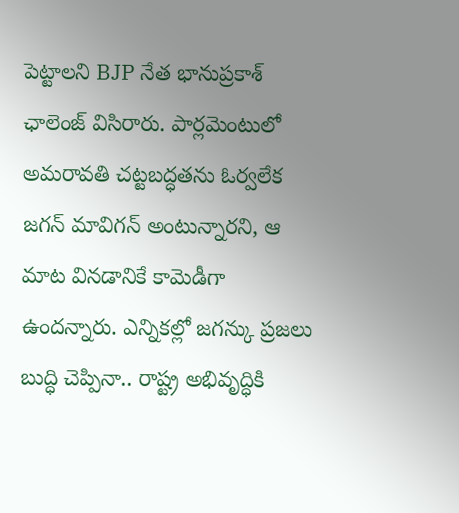పెట్టాలని BJP నేత భానుప్రకాశ్ ఛాలెంజ్ విసిరారు. పార్లమెంటులో అమరావతి చట్టబద్ధతను ఓర్వలేక జగన్ మావిగన్ అంటున్నారని, ఆ మాట వినడానికే కామెడీగా ఉందన్నారు. ఎన్నికల్లో జగన్కు ప్రజలు బుద్ధి చెప్పినా.. రాష్ట్ర అభివృద్ధికి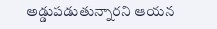అడ్డుపడుతున్నారని ఆయన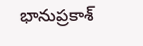భానుప్రకాశ్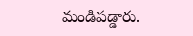మండిపడ్డారు.